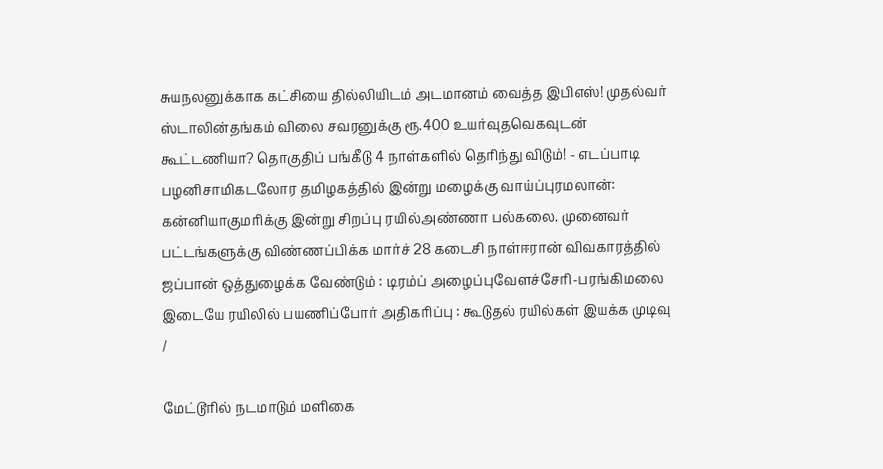சுயநலனுக்காக கட்சியை தில்லியிடம் அடமானம் வைத்த இபிஎஸ்! முதல்வர் ஸ்டாலின்தங்கம் விலை சவரனுக்கு ரூ.400 உயர்வுதவெகவுடன் கூட்டணியா? தொகுதிப் பங்கீடு 4 நாள்களில் தெரிந்து விடும்! - எடப்பாடி பழனிசாமிகடலோர தமிழகத்தில் இன்று மழைக்கு வாய்ப்புரமலான்: கன்னியாகுமரிக்கு இன்று சிறப்பு ரயில்அண்ணா பல்கலை. முனைவர் பட்டங்களுக்கு விண்ணப்பிக்க மார்ச் 28 கடைசி நாள்ஈரான் விவகாரத்தில் ஜப்பான் ஒத்துழைக்க வேண்டும் : டிரம்ப் அழைப்புவேளச்சேரி-பரங்கிமலை இடையே ரயிலில் பயணிப்போர் அதிகரிப்பு : கூடுதல் ரயில்கள் இயக்க முடிவு
/

மேட்டூரில் நடமாடும் மளிகை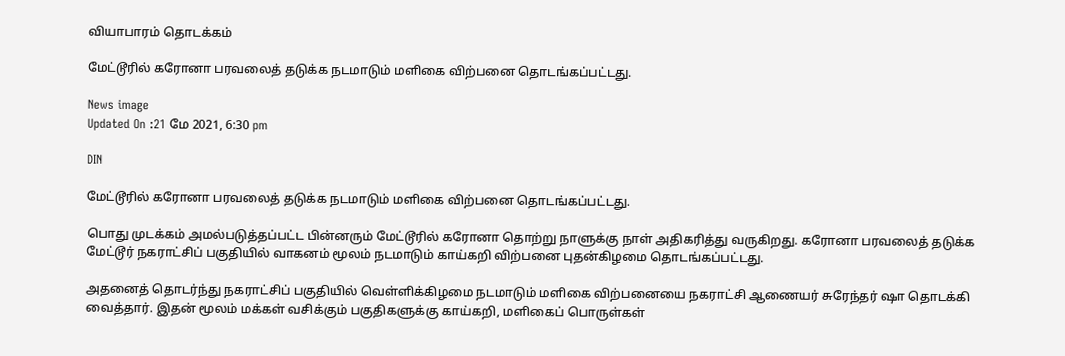வியாபாரம் தொடக்கம்

மேட்டூரில் கரோனா பரவலைத் தடுக்க நடமாடும் மளிகை விற்பனை தொடங்கப்பட்டது.

News image
Updated On :21 மே 2021, 6:30 pm

DIN

மேட்டூரில் கரோனா பரவலைத் தடுக்க நடமாடும் மளிகை விற்பனை தொடங்கப்பட்டது.

பொது முடக்கம் அமல்படுத்தப்பட்ட பின்னரும் மேட்டூரில் கரோனா தொற்று நாளுக்கு நாள் அதிகரித்து வருகிறது. கரோனா பரவலைத் தடுக்க மேட்டூர் நகராட்சிப் பகுதியில் வாகனம் மூலம் நடமாடும் காய்கறி விற்பனை புதன்கிழமை தொடங்கப்பட்டது.

அதனைத் தொடர்ந்து நகராட்சிப் பகுதியில் வெள்ளிக்கிழமை நடமாடும் மளிகை விற்பனையை நகராட்சி ஆணையர் சுரேந்தர் ஷா தொடக்கி வைத்தார். இதன் மூலம் மக்கள் வசிக்கும் பகுதிகளுக்கு காய்கறி, மளிகைப் பொருள்கள்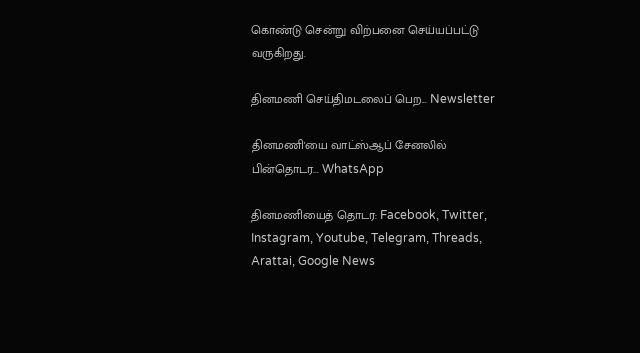கொண்டு சென்று விற்பனை செய்யப்பட்டு வருகிறது.

தினமணி செய்திமடலைப் பெற... Newsletter

தினமணி'யை வாட்ஸ்ஆப் சேனலில் பின்தொடர... WhatsApp

தினமணியைத் தொடர: Facebook, Twitter, Instagram, Youtube, Telegram, Threads, Arattai, Google News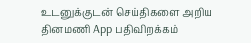உடனுக்குடன் செய்திகளை அறிய தினமணி App பதிவிறக்கம்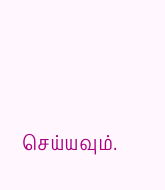செய்யவும்.